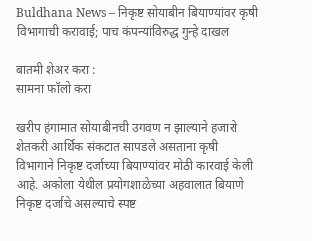Buldhana News – निकृष्ट सोयाबीन बियाण्यांवर कृषी विभागाची करावाई; पाच कंपन्यांविरुद्ध गुन्हे दाखल

बातमी शेअर करा :
सामना फॉलो करा

खरीप हंगामात सोयाबीनची उगवण न झाल्याने हजारो शेतकरी आर्थिक संकटात सापडले असताना कृषी विभागाने निकृष्ट दर्जाच्या बियाण्यांवर मोठी कारवाई केली आहे. अकोला येथील प्रयोगशाळेच्या अहवालात बियाणे निकृष्ट दर्जाचे असल्याचे स्पष्ट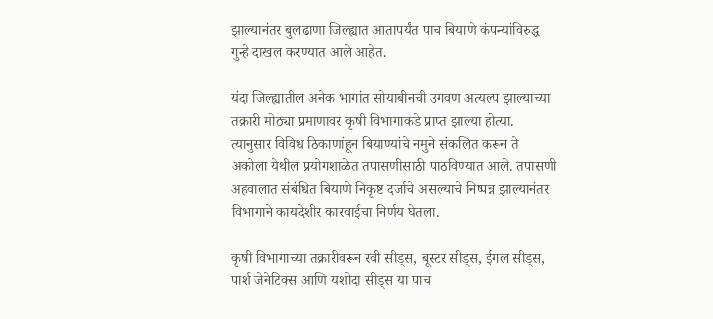झाल्यानंतर बुलढाणा जिल्ह्यात आतापर्यंत पाच बियाणे कंपन्यांविरुद्ध गुन्हे दाखल करण्यात आले आहेत.

यंदा जिल्ह्यातील अनेक भागांत सोयाबीनची उगवण अत्यल्प झाल्याच्या तक्रारी मोठ्या प्रमाणावर कृषी विभागाकडे प्राप्त झाल्या होत्या. त्यानुसार विविध ठिकाणांहून बियाण्यांचे नमुने संकलित करून ते अकोला येथील प्रयोगशाळेत तपासणीसाठी पाठविण्यात आले. तपासणी अहवालात संबंधित बियाणे निकृष्ट दर्जाचे असल्याचे निष्पन्न झाल्यानंतर विभागाने कायदेशीर कारवाईचा निर्णय घेतला.

कृषी विभागाच्या तक्रारीवरून रवी सीड्स, बूस्टर सीड्स, ईगल सीड्स, पार्श जेनेटिक्स आणि यशोदा सीड्स या पाच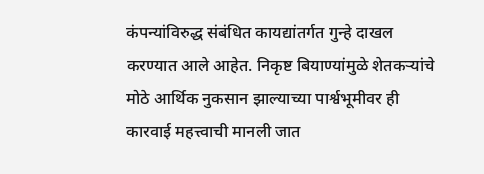कंपन्यांविरुद्ध संबंधित कायद्यांतर्गत गुन्हे दाखल करण्यात आले आहेत. निकृष्ट बियाण्यांमुळे शेतकर्‍यांचे मोठे आर्थिक नुकसान झाल्याच्या पार्श्वभूमीवर ही कारवाई महत्त्वाची मानली जात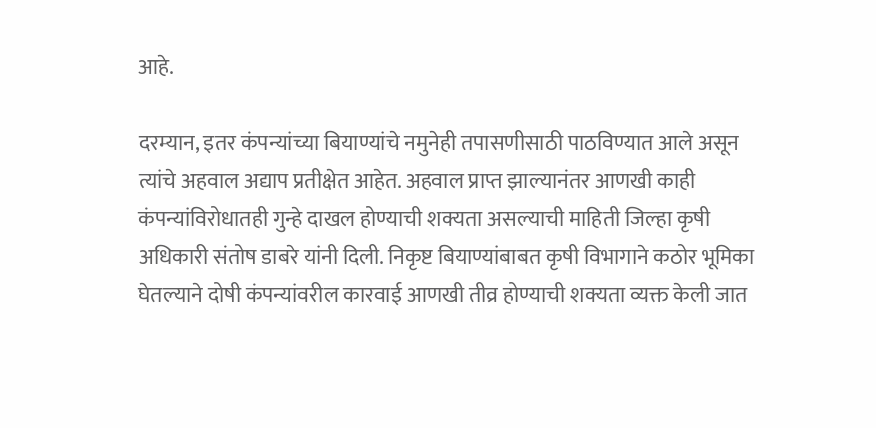आहे.

दरम्यान, इतर कंपन्यांच्या बियाण्यांचे नमुनेही तपासणीसाठी पाठविण्यात आले असून त्यांचे अहवाल अद्याप प्रतीक्षेत आहेत. अहवाल प्राप्त झाल्यानंतर आणखी काही कंपन्यांविरोधातही गुन्हे दाखल होण्याची शक्यता असल्याची माहिती जिल्हा कृषी अधिकारी संतोष डाबरे यांनी दिली. निकृष्ट बियाण्यांबाबत कृषी विभागाने कठोर भूमिका घेतल्याने दोषी कंपन्यांवरील कारवाई आणखी तीव्र होण्याची शक्यता व्यक्त केली जात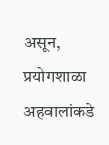असून, प्रयोगशाळा अहवालांकडे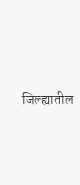जिल्ह्यातील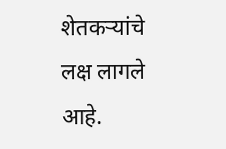शेतकर्‍यांचे लक्ष लागले आहे.